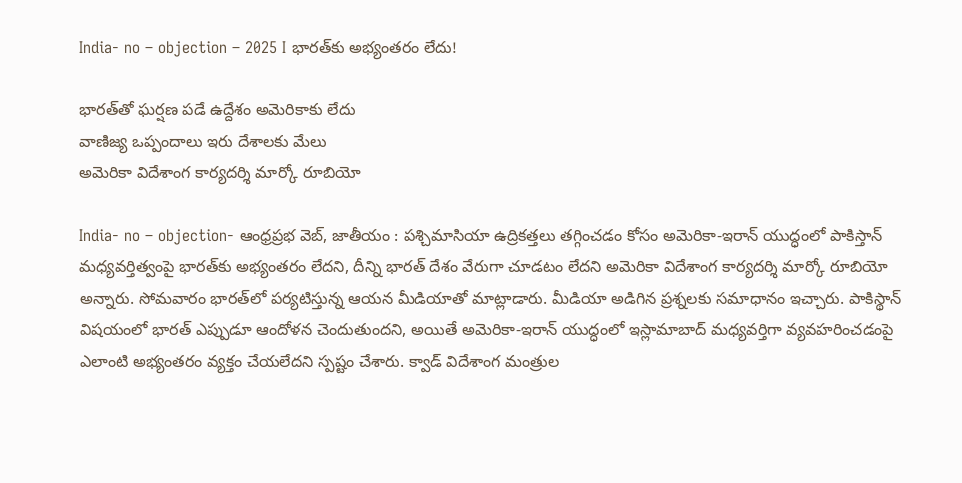India- no – objection – 2025 I భార‌త్‌కు అభ్యంత‌రం లేదు!

భార‌త్‌తో ఘ‌ర్ష‌ణ ప‌డే ఉద్దేశం అమెరికాకు లేదు
వాణిజ్య ఒప్పందాలు ఇరు దేశాల‌కు మేలు
అమెరికా విదేశాంగ కార్య‌ద‌ర్శి మార్కో రూబియో

India- no – objection- ఆంధ్ర‌ప్ర‌భ వెబ్‌, జాతీయం : ప‌శ్చిమాసియా ఉద్రిక‌త్త‌లు త‌గ్గించ‌డం కోసం అమెరికా-ఇరాన్ యుద్ధంలో పాకిస్తాన్ మ‌ధ్య‌వ‌ర్తిత్వంపై భార‌త్‌కు అభ్యంత‌రం లేద‌ని, దీన్ని భార‌త్ దేశం వేరుగా చూడ‌టం లేద‌ని అమెరికా విదేశాంగ కార్య‌ద‌ర్శి మార్కో రూబియో అన్నారు. సోమ‌వారం భార‌త్‌లో ప‌ర్య‌టిస్తున్న ఆయ‌న మీడియాతో మాట్లాడారు. మీడియా అడిగిన ప్ర‌శ్న‌ల‌కు స‌మాధానం ఇచ్చారు. పాకిస్థాన్ విషయంలో భారత్ ఎప్పుడూ ఆందోళన చెందుతుందని, అయితే అమెరికా-ఇరాన్ యుద్ధంలో ఇస్లామాబాద్ మధ్యవర్తిగా వ్యవహరించడంపై ఎలాంటి అభ్యంతరం వ్యక్తం చేయలేదని స్ప‌ష్టం చేశారు. క్వాడ్ విదేశాంగ మంత్రుల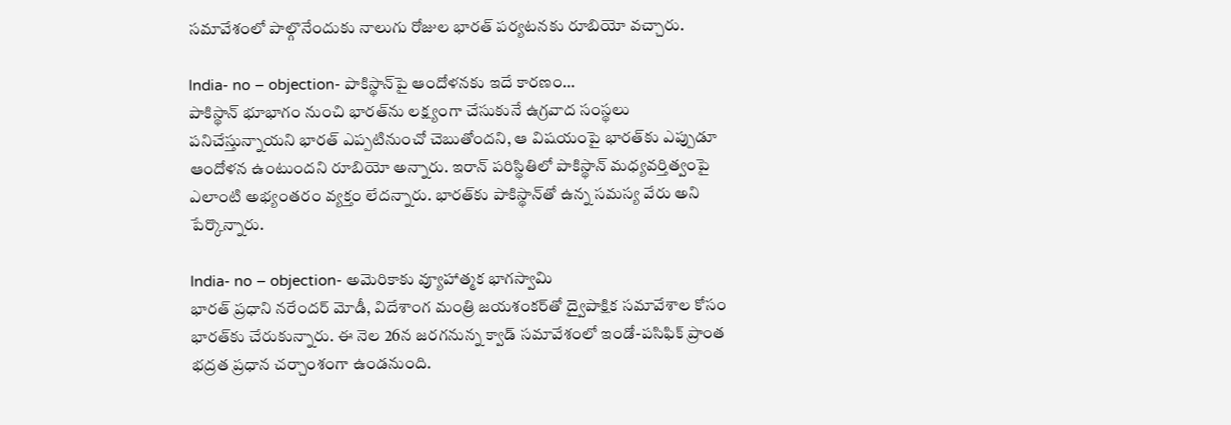సమావేశంలో పాల్గొనేందుకు నాలుగు రోజుల భారత్ పర్యటనకు రూబియో వ‌చ్చారు.

India- no – objection- పాకిస్థాన్‌పై ఆందోళ‌న‌కు ఇదే కార‌ణం…
పాకిస్థాన్ భూభాగం నుంచి భారత్‌ను లక్ష్యంగా చేసుకునే ఉగ్రవాద సంస్థలు పనిచేస్తున్నాయని భారత్ ఎప్పటినుంచో చెబుతోంద‌ని, ఆ విషయంపై భారత్‌కు ఎప్పుడూ ఆందోళన ఉంటుంద‌ని రూబియో అన్నారు. ఇరాన్ పరిస్థితిలో పాకిస్థాన్ మధ్యవర్తిత్వంపై ఎలాంటి అభ్యంతరం వ్యక్తం లేద‌న్నారు. భారత్‌కు పాకిస్థాన్‌తో ఉన్న సమస్య వేరు అని పేర్కొన్నారు.

India- no – objection- అమెరికాకు వ్యూహాత్మ‌క భాగ‌స్వామి
భార‌త్ ప్ర‌ధాని నరేంద‌ర్ మోడీ, విదేశాంగ మంత్రి జ‌య‌శంక‌ర్‌తో ద్వైపాక్షిక స‌మావేశాల కోసం భార‌త్‌కు చేరుకున్నారు. ఈ నెల‌ 26న జరగనున్న క్వాడ్ సమావేశంలో ఇండో-పసిఫిక్ ప్రాంత భద్రత ప్రధాన చర్చాంశంగా ఉండనుంది.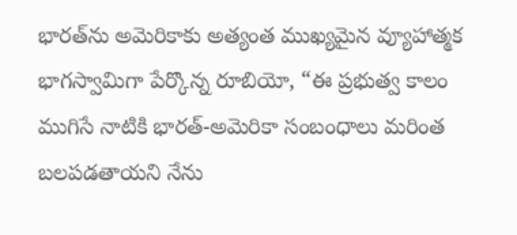భారత్‌ను అమెరికాకు అత్యంత ముఖ్యమైన వ్యూహాత్మక భాగస్వామిగా పేర్కొన్న రూబియో, “ఈ ప్రభుత్వ కాలం ముగిసే నాటికి భారత్-అమెరికా సంబంధాలు మరింత బలపడతాయని నేను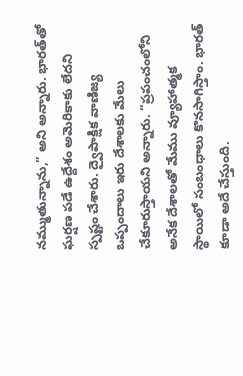నమ్ముతున్నాను,” అని అన్నారు. భార‌త్‌తో ఘ‌ర్ష‌ణ ప‌డే ఉద్దేశం అమెరికాకు లేదని స్ప‌ష్టం చేశారు. ద్వైపాక్షిక వాణిజ్య ఒప్పందాలు ఇరు దేశాలకు మేలు చేకూరుస్తాయ‌ని అన్నారు. “ప్రపంచంలోని అనేక దేశాలతో మేము వ్యూహాత్మక స్థాయిలో సంబంధాలు కొనసాగిస్తాం. భారత్ కూడా అదే చేస్తుంది.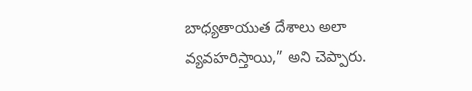బాధ్యతాయుత దేశాలు అలా వ్యవహరిస్తాయి,” అని చెప్పారు.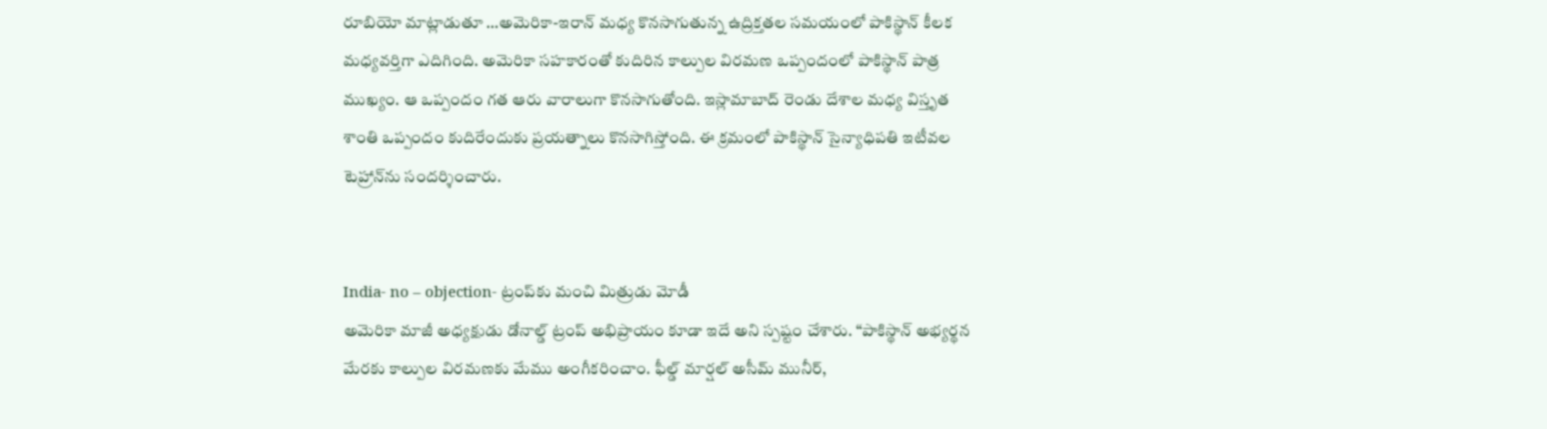రూబియో మాట్లాడుతూ …అమెరికా-ఇరాన్ మధ్య కొనసాగుతున్న ఉద్రిక్తతల సమయంలో పాకిస్థాన్ కీలక మధ్యవర్తిగా ఎదిగింది. అమెరికా సహకారంతో కుదిరిన కాల్పుల విరమణ ఒప్పందంలో పాకిస్థాన్ పాత్ర ముఖ్యం. ఆ ఒప్పందం గత ఆరు వారాలుగా కొనసాగుతోంది. ఇస్లామాబాద్ రెండు దేశాల మధ్య విస్తృత శాంతి ఒప్పందం కుదిరేందుకు ప్రయత్నాలు కొనసాగిస్తోంది. ఈ క్రమంలో పాకిస్థాన్ సైన్యాధిపతి ఇటీవల టెహ్రాన్‌ను సందర్శించారు.


India- no – objection- ట్రంప్‌కు మంచి మిత్రుడు మోడీ
అమెరికా మాజీ అధ్యక్షుడు డోనాల్డ్ ట్రంప్ అభిప్రాయం కూడా ఇదే అని స్ప‌ష్టం చేశారు. “పాకిస్థాన్ అభ్యర్థన మేరకు కాల్పుల విరమణకు మేము అంగీకరించాం. ఫీల్డ్ మార్షల్ అసీమ్ మునీర్,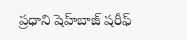ప్రధాని షెహ్‌బాజ్ షరీఫ్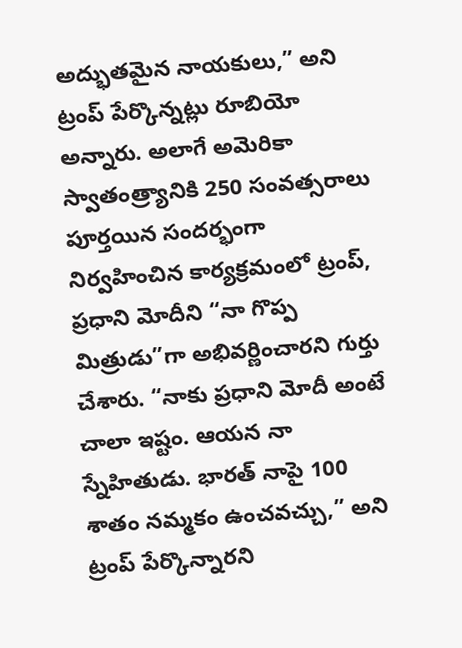అద్భుతమైన నాయకులు,” అని ట్రంప్ పేర్కొన్న‌ట్లు రూబియో అన్నారు. అలాగే అమెరికా స్వాతంత్ర్యానికి 250 సంవత్సరాలు పూర్తయిన సందర్భంగా నిర్వహించిన కార్యక్రమంలో ట్రంప్, ప్రధాని మోదీని “నా గొప్ప మిత్రుడు”గా అభివర్ణించార‌ని గుర్తు చేశారు. “నాకు ప్రధాని మోదీ అంటే చాలా ఇష్టం. ఆయన నా స్నేహితుడు. భారత్ నాపై 100 శాతం నమ్మకం ఉంచవచ్చు,” అని ట్రంప్ పేర్కొన్నార‌ని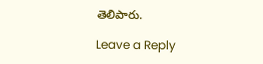తెలిపారు.

Leave a Reply